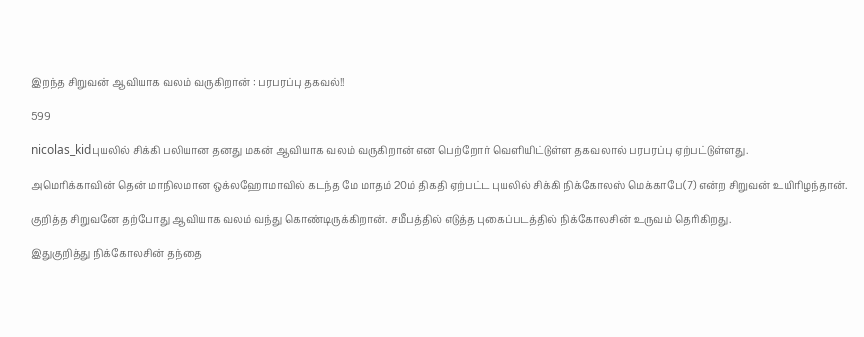இறந்த சிறுவன் ஆவியாக வலம் வருகிறான் : பரபரப்பு தகவல்!!

599

nicolas_kidபுயலில் சிக்கி பலியான தனது மகன் ஆவியாக வலம் வருகிறான் என பெற்றோர் வெளியிட்டுள்ள தகவலால் பரபரப்பு ஏற்பட்டுள்ளது.

அமெரிக்காவின் தென் மாநிலமான ஒக்லஹோமாவில் கடந்த மே மாதம் 20ம் திகதி ஏற்பட்ட புயலில் சிக்கி நிக்கோலஸ் மெக்காபே(7) என்ற சிறுவன் உயிரிழந்தான்.

குறித்த சிறுவனே தற்போது ஆவியாக வலம் வந்து கொண்டிருக்கிறான். சமீபத்தில் எடுத்த புகைப்படத்தில் நிக்கோலசின் உருவம் தெரிகிறது.

இதுகுறித்து நிக்கோலசின் தந்தை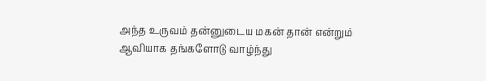அந்த உருவம் தன்னுடைய மகன் தான் என்றும் ஆவியாக தங்களோடு வாழ்ந்து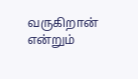வருகிறான் என்றும்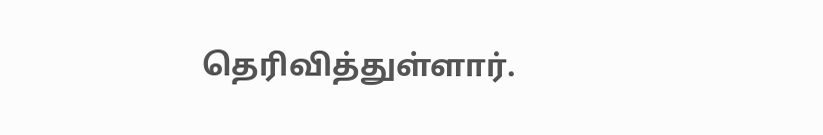தெரிவித்துள்ளார்.